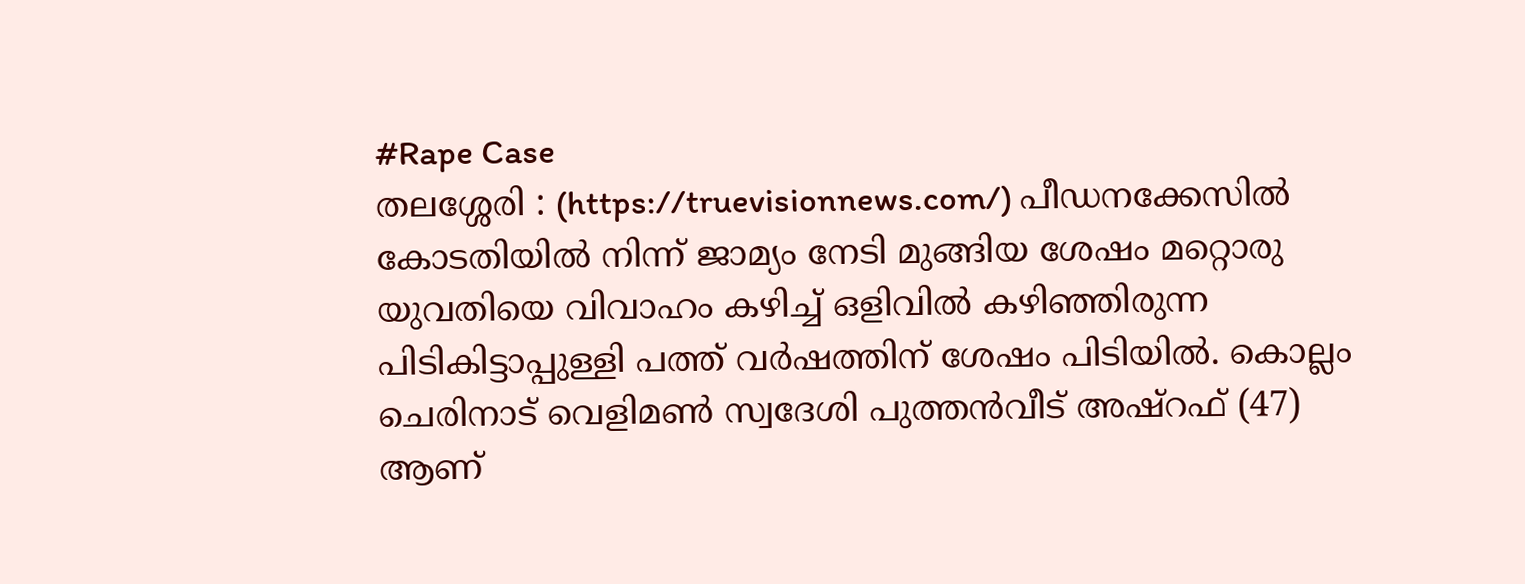#Rape Case
തലശ്ശേരി : (https://truevisionnews.com/) പീഡനക്കേസിൽ കോടതിയിൽ നിന്ന് ജാമ്യം നേടി മുങ്ങിയ ശേഷം മറ്റൊരു യുവതിയെ വിവാഹം കഴിച്ച് ഒളിവിൽ കഴിഞ്ഞിരുന്ന പിടികിട്ടാപ്പുള്ളി പത്ത് വർഷത്തിന് ശേഷം പിടിയിൽ. കൊല്ലം ചെരിനാട് വെളിമൺ സ്വദേശി പുത്തൻവീട് അഷ്റഫ് (47) ആണ്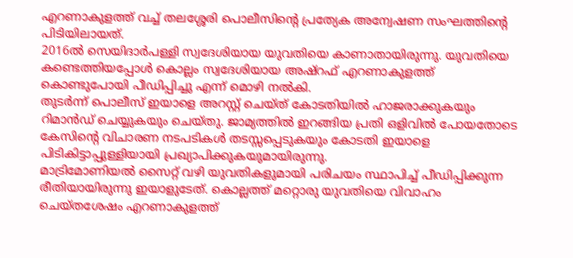എറണാകുളത്ത് വച്ച് തലശ്ശേരി പൊലീസിന്റെ പ്രത്യേക അന്വേഷണ സംഘത്തിന്റെ പിടിയിലായത്.
2016ൽ സെയിദാർപള്ളി സ്വദേശിയായ യുവതിയെ കാണാതായിരുന്നു. യുവതിയെ കണ്ടെത്തിയപ്പോൾ കൊല്ലം സ്വദേശിയായ അഷ്റഫ് എറണാകുളത്ത് കൊണ്ടുപോയി പീഡിപ്പിച്ചു എന്ന് മൊഴി നൽകി.
തുടർന്ന് പൊലീസ് ഇയാളെ അറസ്റ്റ് ചെയ്ത് കോടതിയിൽ ഹാജരാക്കുകയും റിമാൻഡ് ചെയ്യുകയും ചെയ്തു. ജാമ്യത്തിൽ ഇറങ്ങിയ പ്രതി ഒളിവിൽ പോയതോടെ കേസിന്റെ വിചാരണ നടപടികൾ തടസ്സപ്പെടുകയും കോടതി ഇയാളെ പിടികിട്ടാപ്പുള്ളിയായി പ്രഖ്യാപിക്കുകയുമായിരുന്നു.
മാട്രിമോണിയൽ സൈറ്റ് വഴി യുവതികളുമായി പരിചയം സ്ഥാപിച്ച് പീഡിപ്പിക്കുന്ന രീതിയായിരുന്നു ഇയാളുടേത്. കൊല്ലത്ത് മറ്റൊരു യുവതിയെ വിവാഹം ചെയ്തശേഷം എറണാകുളത്ത്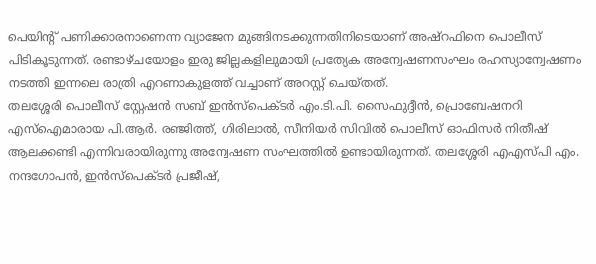പെയിന്റ് പണിക്കാരനാണെന്ന വ്യാജേന മുങ്ങിനടക്കുന്നതിനിടെയാണ് അഷ്റഫിനെ പൊലീസ് പിടികൂടുന്നത്. രണ്ടാഴ്ചയോളം ഇരു ജില്ലകളിലുമായി പ്രത്യേക അന്വേഷണസംഘം രഹസ്യാന്വേഷണം നടത്തി ഇന്നലെ രാത്രി എറണാകുളത്ത് വച്ചാണ് അറസ്റ്റ് ചെയ്തത്.
തലശ്ശേരി പൊലീസ് സ്റ്റേഷൻ സബ് ഇൻസ്പെക്ടർ എം.ടി.പി. സൈഫുദ്ദീൻ, പ്രൊബേഷനറി എസ്ഐമാരായ പി.ആർ. രഞ്ജിത്ത്, ഗിരിലാൽ, സീനിയർ സിവിൽ പൊലീസ് ഓഫിസർ നിതീഷ് ആലക്കണ്ടി എന്നിവരായിരുന്നു അന്വേഷണ സംഘത്തിൽ ഉണ്ടായിരുന്നത്. തലശ്ശേരി എഎസ്പി എം. നന്ദഗോപൻ, ഇൻസ്പെക്ടർ പ്രജീഷ്,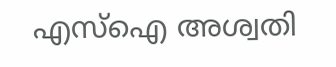എസ്ഐ അശ്വതി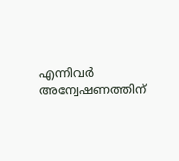എന്നിവർ അന്വേഷണത്തിന്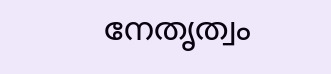നേതൃത്വം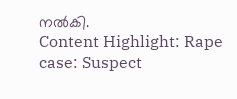നൽകി.
Content Highlight: Rape case: Suspect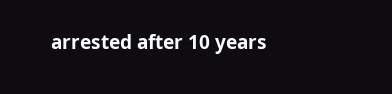arrested after 10 years